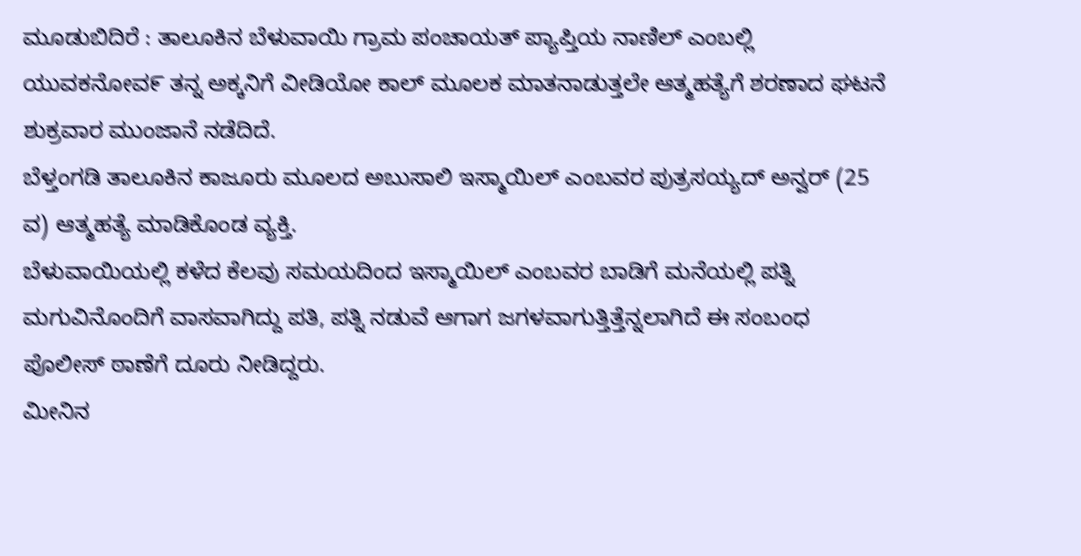ಮೂಡುಬಿದಿರೆ : ತಾಲೂಕಿನ ಬೆಳುವಾಯಿ ಗ್ರಾಮ ಪಂಚಾಯತ್ ಪ್ಯಾಪ್ತಿಯ ನಾಣಿಲ್ ಎಂಬಲ್ಲಿ ಯುವಕನೋವ೯ ತನ್ನ ಅಕ್ಕನಿಗೆ ವೀಡಿಯೋ ಕಾಲ್ ಮೂಲಕ ಮಾತನಾಡುತ್ತಲೇ ಆತ್ಮಹತ್ಯೆಗೆ ಶರಣಾದ ಘಟನೆ ಶುಕ್ರವಾರ ಮುಂಜಾನೆ ನಡೆದಿದೆ.
ಬೆಳ್ತಂಗಡಿ ತಾಲೂಕಿನ ಕಾಜೂರು ಮೂಲದ ಅಬುಸಾಲಿ ಇಸ್ಮಾಯಿಲ್ ಎಂಬವರ ಪುತ್ರಸಯ್ಯದ್ ಅನ್ವರ್ (25 ವ) ಆತ್ಮಹತ್ಯೆ ಮಾಡಿಕೊಂಡ ವ್ಯಕ್ತಿ.
ಬೆಳುವಾಯಿಯಲ್ಲಿ ಕಳೆದ ಕೆಲವು ಸಮಯದಿಂದ ಇಸ್ಮಾಯಿಲ್ ಎಂಬವರ ಬಾಡಿಗೆ ಮನೆಯಲ್ಲಿ ಪತ್ನಿ ಮಗುವಿನೊಂದಿಗೆ ವಾಸವಾಗಿದ್ದು ಪತಿ, ಪತ್ನಿ ನಡುವೆ ಆಗಾಗ ಜಗಳವಾಗುತ್ತಿತ್ತೆನ್ನಲಾಗಿದೆ ಈ ಸಂಬಂಧ ಪೊಲೀಸ್ ಠಾಣೆಗೆ ದೂರು ನೀಡಿದ್ದರು.
ಮೀನಿನ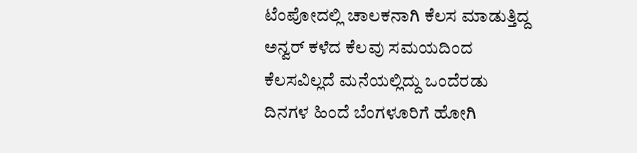ಟೆಂಪೋದಲ್ಲಿ ಚಾಲಕನಾಗಿ ಕೆಲಸ ಮಾಡುತ್ತಿದ್ದ ಅನ್ವರ್ ಕಳೆದ ಕೆಲವು ಸಮಯದಿಂದ ಕೆಲಸವಿಲ್ಲದೆ ಮನೆಯಲ್ಲಿದ್ದು ಒಂದೆರಡು ದಿನಗಳ ಹಿಂದೆ ಬೆಂಗಳೂರಿಗೆ ಹೋಗಿ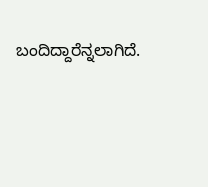ಬಂದಿದ್ದಾರೆನ್ನಲಾಗಿದೆ.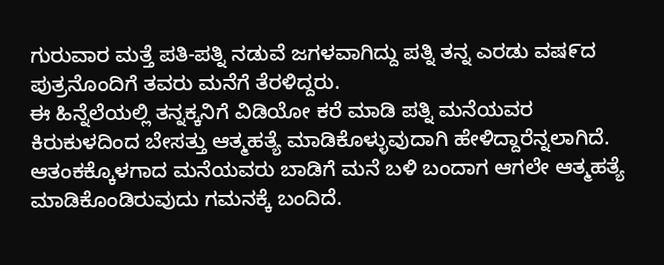ಗುರುವಾರ ಮತ್ತೆ ಪತಿ-ಪತ್ನಿ ನಡುವೆ ಜಗಳವಾಗಿದ್ದು ಪತ್ನಿ ತನ್ನ ಎರಡು ವಷ೯ದ ಪುತ್ರನೊಂದಿಗೆ ತವರು ಮನೆಗೆ ತೆರಳಿದ್ದರು.
ಈ ಹಿನ್ನೆಲೆಯಲ್ಲಿ ತನ್ನಕ್ಕನಿಗೆ ವಿಡಿಯೋ ಕರೆ ಮಾಡಿ ಪತ್ನಿ ಮನೆಯವರ ಕಿರುಕುಳದಿಂದ ಬೇಸತ್ತು ಆತ್ಮಹತ್ಯೆ ಮಾಡಿಕೊಳ್ಳುವುದಾಗಿ ಹೇಳಿದ್ದಾರೆನ್ನಲಾಗಿದೆ. ಆತಂಕಕ್ಕೊಳಗಾದ ಮನೆಯವರು ಬಾಡಿಗೆ ಮನೆ ಬಳಿ ಬಂದಾಗ ಆಗಲೇ ಆತ್ಮಹತ್ಯೆ ಮಾಡಿಕೊಂಡಿರುವುದು ಗಮನಕ್ಕೆ ಬಂದಿದೆ.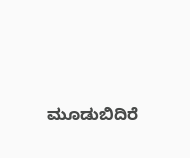ಮೂಡುಬಿದಿರೆ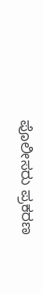ಪೊಲೀಸರು ಪ್ರಕರಣ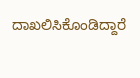ದಾಖಲಿಸಿಕೊಂಡಿದ್ದಾರೆ